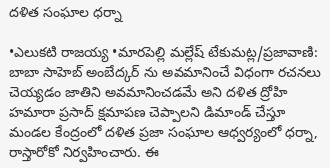దళిత సంఘాల ధర్నా

•ఎలుకటి రాజయ్య •మారపెల్లి మల్లేష్ టేకుమట్ల/ప్రజావాణి: బాబా సాహెబ్ అంబేద్కర్ ను అవమానించే విధంగా రచనలు చెయ్యడం జాతిని అవమానించడమే అని దళిత ద్రోహి హమారా ప్రసాద్ క్షమాపణ చెప్పాలని డిమాండ్ చేస్తూ మండల కేంద్రంలో దళిత ప్రజా సంఘాల ఆధ్వర్యంలో ధర్నా, రాస్తారోకో నిర్వహించారు. ఈ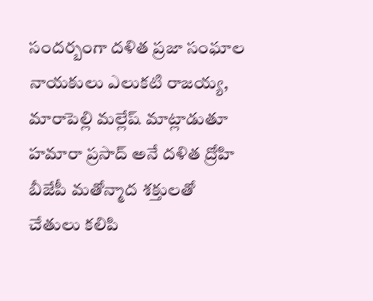సందర్బంగా దళిత ప్రజా సంఘాల నాయకులు ఎలుకటి రాజయ్య, మారాపెల్లి మల్లేష్ మాట్లాడుతూ హమారా ప్రసాద్ అనే దళిత ద్రోహి బీజేపీ మతోన్మాద శక్తులతో చేతులు కలిపి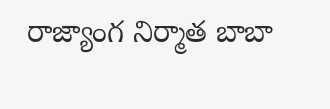రాజ్యాంగ నిర్మాత బాబా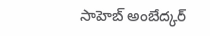సాహెబ్ అంబేద్కర్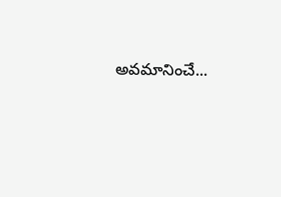అవమానించే...